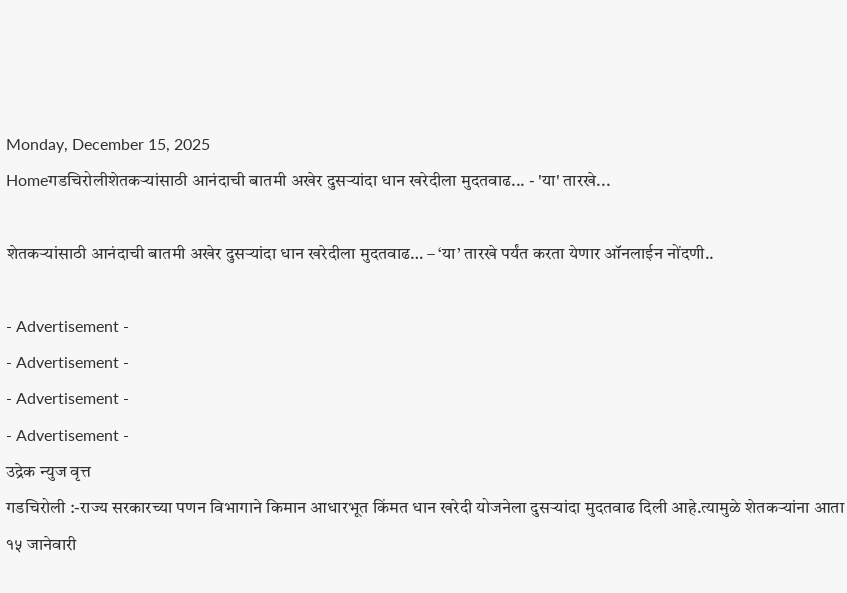Monday, December 15, 2025
Homeगडचिरोलीशेतकऱ्यांसाठी आनंदाची बातमी अखेर दुसऱ्यांदा धान खरेदीला मुदतवाढ... - 'या' तारखे...

शेतकऱ्यांसाठी आनंदाची बातमी अखेर दुसऱ्यांदा धान खरेदीला मुदतवाढ… – ‘या’ तारखे पर्यंत करता येणार ऑनलाईन नोंदणी..

- Advertisement -
- Advertisement -
- Advertisement -
- Advertisement -
उद्रेक न्युज वृत्त
गडचिरोली :-राज्य सरकारच्या पणन विभागाने किमान आधारभूत किंमत धान खरेदी योजनेला दुसऱ्यांदा मुदतवाढ दिली आहे.त्यामुळे शेतकऱ्यांना आता १५ जानेवारी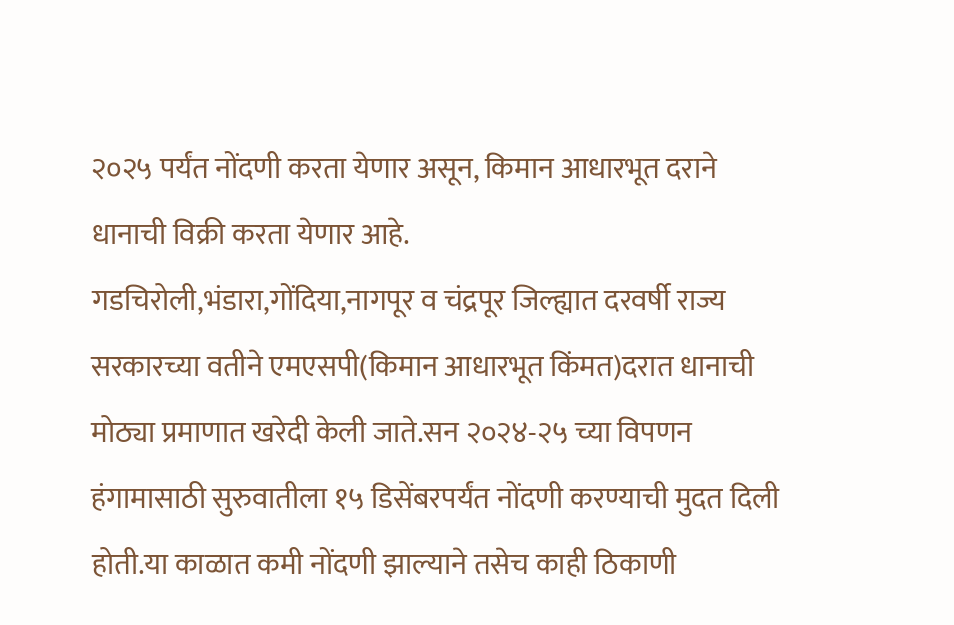२०२५ पर्यंत नोंदणी करता येणार असून, किमान आधारभूत दराने धानाची विक्री करता येणार आहे.
गडचिरोली,भंडारा,गोंदिया,नागपूर व चंद्रपूर जिल्ह्यात दरवर्षी राज्य सरकारच्या वतीने एमएसपी(किमान आधारभूत किंमत)दरात धानाची मोठ्या प्रमाणात खरेदी केली जाते.सन २०२४-२५ च्या विपणन हंगामासाठी सुरुवातीला १५ डिसेंबरपर्यंत नोंदणी करण्याची मुदत दिली होती.या काळात कमी नोंदणी झाल्याने तसेच काही ठिकाणी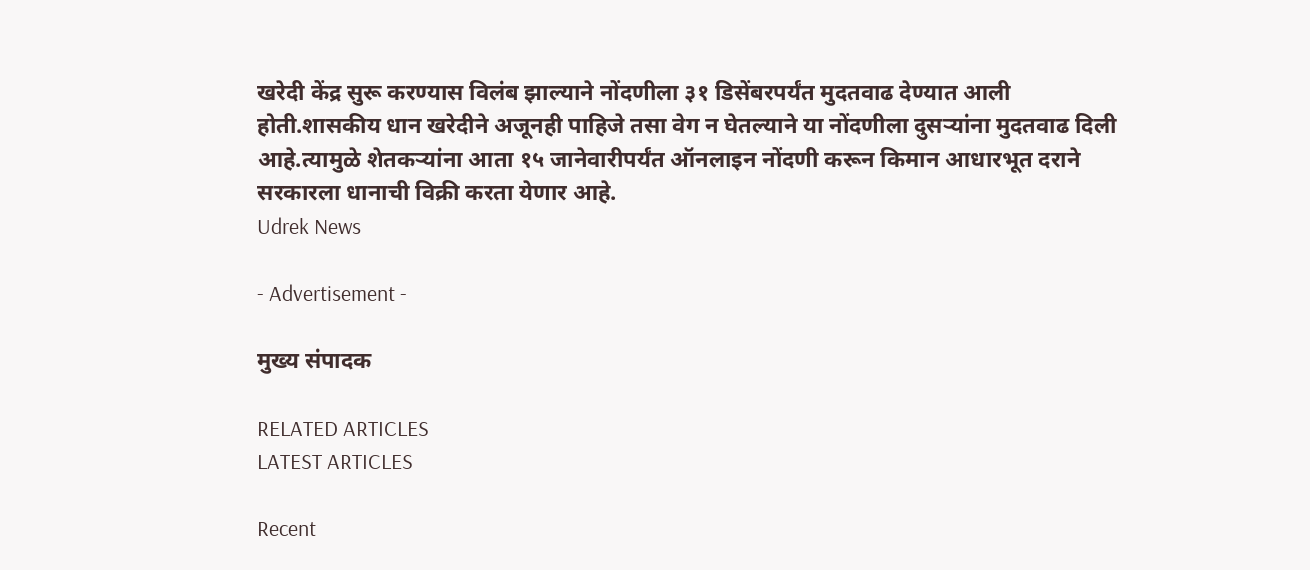खरेदी केंद्र सुरू करण्यास विलंब झाल्याने नोंदणीला ३१ डिसेंबरपर्यंत मुदतवाढ देण्यात आली होती.शासकीय धान खरेदीने अजूनही पाहिजे तसा वेग न घेतल्याने या नोंदणीला दुसऱ्यांना मुदतवाढ दिली आहे.त्यामुळे शेतकऱ्यांना आता १५ जानेवारीपर्यंत ऑनलाइन नोंदणी करून किमान आधारभूत दराने सरकारला धानाची विक्री करता येणार आहे.
Udrek News

- Advertisement -

मुख्य संपादक

RELATED ARTICLES
LATEST ARTICLES

Recent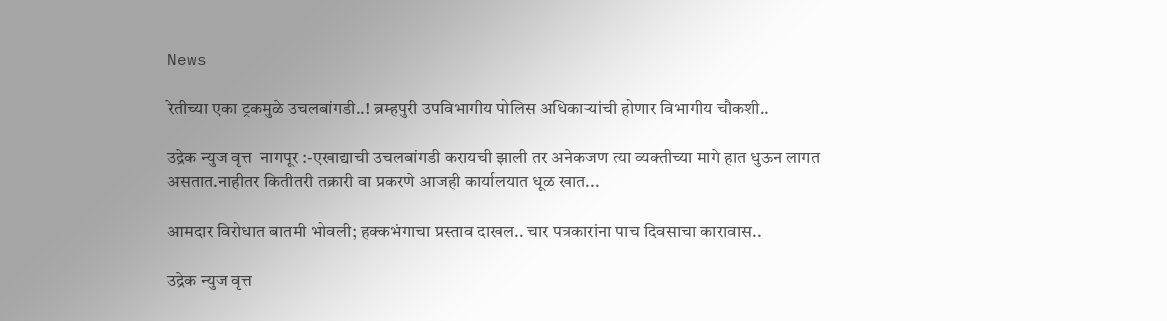News

रेतीच्या एका ट्रकमुळे उचलबांगडी..! ब्रम्हपुरी उपविभागीय पोलिस अधिकाऱ्यांची होणार विभागीय चौकशी..

उद्रेक न्युज वृत्त  नागपूर :-एखाद्याची उचलबांगडी करायची झाली तर अनेकजण त्या व्यक्तीच्या मागे हात धुऊन लागत असतात.नाहीतर कितीतरी तक्रारी वा प्रकरणे आजही कार्यालयात धूळ खात...

आमदार विरोधात बातमी भोवली; हक्कभंगाचा प्रस्ताव दाखल.. चार पत्रकारांना पाच दिवसाचा कारावास..

उद्रेक न्युज वृत्त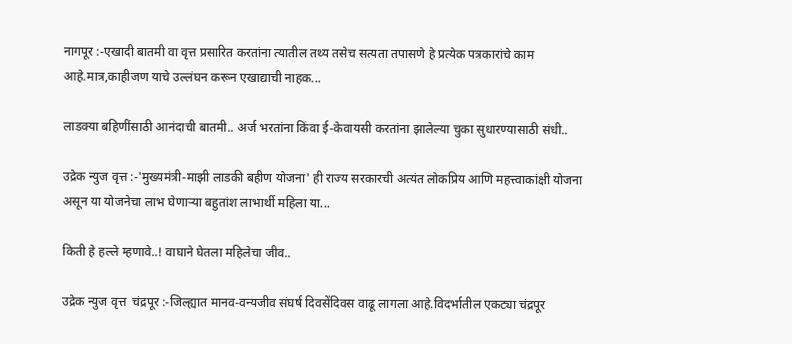नागपूर :-एखादी बातमी वा वृत्त प्रसारित करतांना त्यातील तथ्य तसेच सत्यता तपासणे हे प्रत्येक पत्रकारांचे काम आहे.मात्र,काहीजण याचे उल्लंघन करून एखाद्याची नाहक...

लाडक्या बहिणींसाठी आनंदाची बातमी.. अर्ज भरतांना किंवा ई-केवायसी करतांना झालेल्या चुका सुधारण्यासाठी संधी..

उद्रेक न्युज वृत्त :-'मुख्यमंत्री-माझी लाडकी बहीण योजना' ही राज्य सरकारची अत्यंत लोकप्रिय आणि महत्त्वाकांक्षी योजना असून या योजनेचा लाभ घेणाऱ्या बहुतांश लाभार्थी महिला या...

किती हे हल्ले म्हणावे..! वाघाने घेतला महिलेचा जीव..

उद्रेक न्युज वृत्त  चंद्रपूर :-जिल्ह्यात मानव-वन्यजीव संघर्ष दिवसेंदिवस वाढू लागला आहे.विदर्भातील एकट्या चंद्रपूर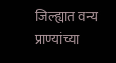जिल्ह्यात वन्य प्राण्यांच्या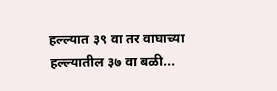हल्ल्यात ३९ वा तर वाघाच्या हल्ल्यातील ३७ वा बळी...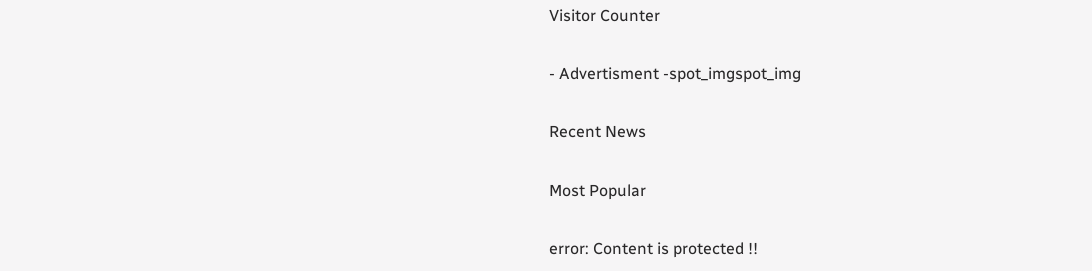Visitor Counter

- Advertisment -spot_imgspot_img

Recent News

Most Popular

error: Content is protected !!